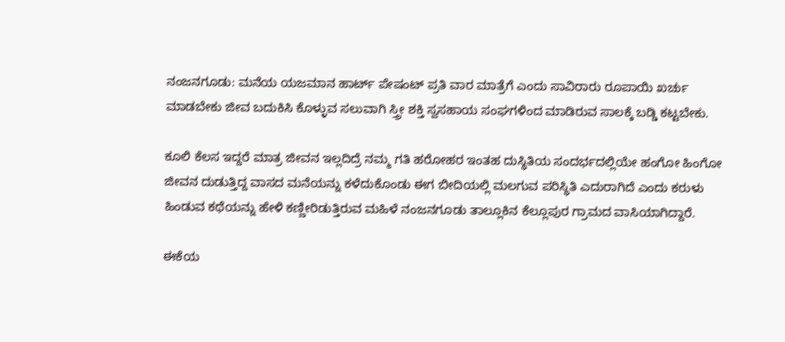ನಂಜನಗೂಡು: ಮನೆಯ ಯಜಮಾನ ಹಾರ್ಟ್ ಪೇಷಂಟ್ ಪ್ರತಿ ವಾರ ಮಾತ್ರೆಗೆ ಎಂದು ಸಾವಿರಾರು ರೂಪಾಯಿ ಖರ್ಚು ಮಾಡಬೇಕು ಜೀವ ಬದುಕಿಸಿ ಕೊಳ್ಳುವ ಸಲುವಾಗಿ ಸ್ತ್ರೀ ಶಕ್ತಿ ಸ್ವಸಹಾಯ ಸಂಘಗಳಿಂದ ಮಾಡಿರುವ ಸಾಲಕ್ಕೆ ಬಡ್ಡಿ ಕಟ್ಟಬೇಕು.

ಕೂಲಿ ಕೆಲಸ ಇದ್ದರೆ ಮಾತ್ರ ಜೀವನ ಇಲ್ಲದಿದ್ರೆ ನಮ್ಮ ಗತಿ ಹರೋಹರ ಇಂತಹ ದುಸ್ಥಿತಿಯ ಸಂದರ್ಭದಲ್ಲಿಯೇ ಹಂಗೋ ಹಿಂಗೋ ಜೀವನ ದುಡುತ್ತಿದ್ದ ವಾಸದ ಮನೆಯನ್ನು ಕಳೆದುಕೊಂಡು ಈಗ ಬೀದಿಯಲ್ಲಿ ಮಲಗುವ ಪರಿಸ್ಥಿತಿ ಎದುರಾಗಿದೆ ಎಂದು ಕರುಳು ಹಿಂಡುವ ಕಥೆಯನ್ನು ಹೇಳಿ ಕಣ್ಣೀರಿಡುತ್ತಿರುವ ಮಹಿಳೆ ನಂಜನಗೂಡು ತಾಲ್ಲೂಕಿನ ಕೆಲ್ಲೂಪುರ ಗ್ರಾಮದ ವಾಸಿಯಾಗಿದ್ದಾರೆ.

ಈಕೆಯ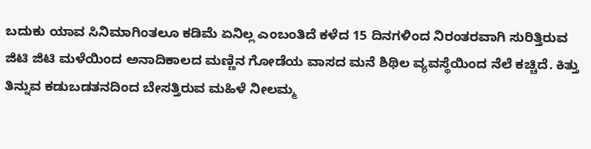ಬದುಕು ಯಾವ ಸಿನಿಮಾಗಿಂತಲೂ ಕಡಿಮೆ ಏನಿಲ್ಲ ಎಂಬಂತಿದೆ ಕಳೆದ 15 ದಿನಗಳಿಂದ ನಿರಂತರವಾಗಿ ಸುರಿತ್ತಿರುವ ಜಿಟಿ ಜಿಟಿ ಮಳೆಯಿಂದ ಅನಾದಿಕಾಲದ ಮಣ್ಣಿನ ಗೋಡೆಯ ವಾಸದ ಮನೆ ಶಿಥಿಲ ವ್ಯವಸ್ಥೆಯಿಂದ ನೆಲೆ ಕಚ್ಚಿದೆ. ಕಿತ್ತು ತಿನ್ನುವ ಕಡುಬಡತನದಿಂದ ಬೇಸತ್ತಿರುವ ಮಹಿಳೆ ನೀಲಮ್ಮ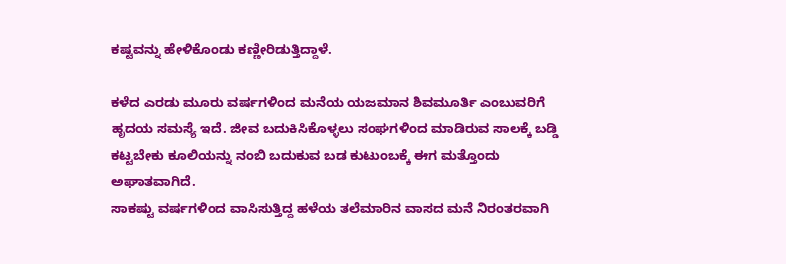ಕಷ್ಟವನ್ನು ಹೇಳಿಕೊಂಡು ಕಣ್ಣೀರಿಡುತ್ತಿದ್ದಾಳೆ.

ಕಳೆದ ಎರಡು ಮೂರು ವರ್ಷಗಳಿಂದ ಮನೆಯ ಯಜಮಾನ ಶಿವಮೂರ್ತಿ ಎಂಬುವರಿಗೆ ಹೃದಯ ಸಮಸ್ಯೆ ಇದೆ. ಜೀವ ಬದುಕಿಸಿಕೊಳ್ಳಲು ಸಂಘಗಳಿಂದ ಮಾಡಿರುವ ಸಾಲಕ್ಕೆ ಬಡ್ಡಿ ಕಟ್ಟಬೇಕು ಕೂಲಿಯನ್ನು ನಂಬಿ ಬದುಕುವ ಬಡ ಕುಟುಂಬಕ್ಕೆ ಈಗ ಮತ್ತೊಂದು ಅಘಾತವಾಗಿದೆ.
ಸಾಕಷ್ಟು ವರ್ಷಗಳಿಂದ ವಾಸಿಸುತ್ತಿದ್ದ ಹಳೆಯ ತಲೆಮಾರಿನ ವಾಸದ ಮನೆ ನಿರಂತರವಾಗಿ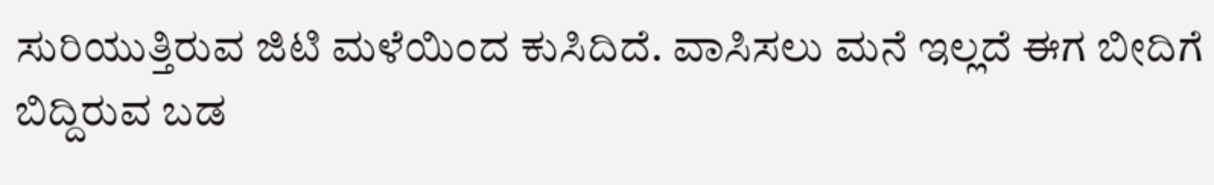ಸುರಿಯುತ್ತಿರುವ ಜಿಟಿ ಮಳೆಯಿಂದ ಕುಸಿದಿದೆ. ವಾಸಿಸಲು ಮನೆ ಇಲ್ಲದೆ ಈಗ ಬೀದಿಗೆ ಬಿದ್ದಿರುವ ಬಡ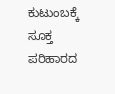ಕುಟುಂಬಕ್ಕೆ ಸೂಕ್ತ ಪರಿಹಾರದ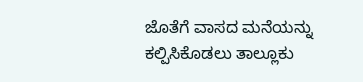ಜೊತೆಗೆ ವಾಸದ ಮನೆಯನ್ನು ಕಲ್ಪಿಸಿಕೊಡಲು ತಾಲ್ಲೂಕು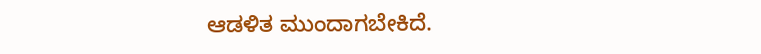ಆಡಳಿತ ಮುಂದಾಗಬೇಕಿದೆ.